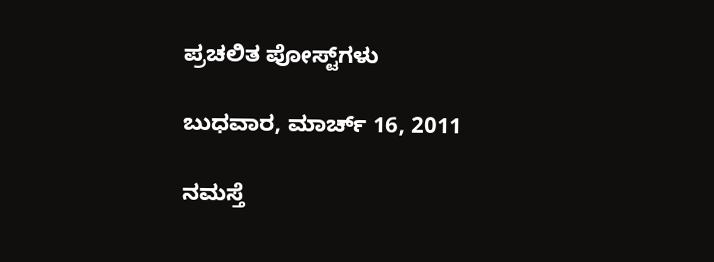ಪ್ರಚಲಿತ ಪೋಸ್ಟ್‌ಗಳು

ಬುಧವಾರ, ಮಾರ್ಚ್ 16, 2011

ನಮಸ್ತೆ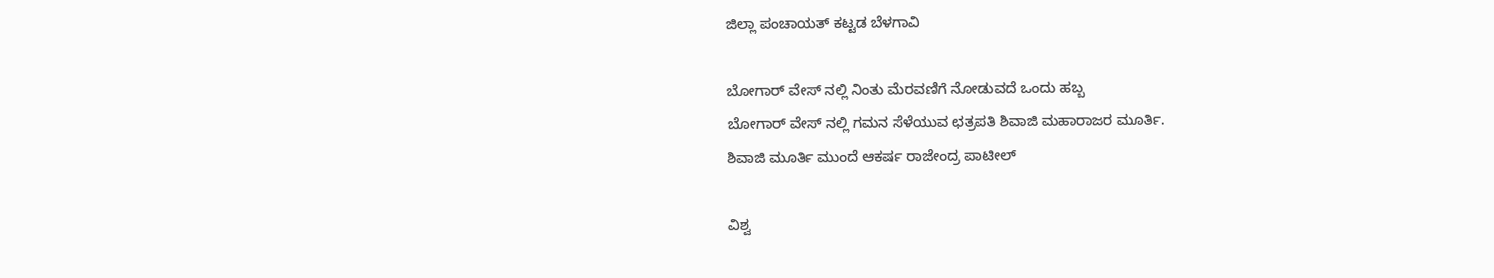ಜಿಲ್ಲಾ ಪಂಚಾಯತ್ ಕಟ್ಟಡ ಬೆಳಗಾವಿ

ಬೋಗಾರ್ ವೇಸ್ ನಲ್ಲಿ ನಿಂತು ಮೆರವಣಿಗೆ ನೋಡುವದೆ ಒಂದು ಹಬ್ಬ
ಬೋಗಾರ್ ವೇಸ್ ನಲ್ಲಿ ಗಮನ ಸೆಳೆಯುವ ಛತ್ರಪತಿ ಶಿವಾಜಿ ಮಹಾರಾಜರ ಮೂರ್ತಿ.
ಶಿವಾಜಿ ಮೂರ್ತಿ ಮುಂದೆ ಆಕರ್ಷ ರಾಜೇಂದ್ರ ಪಾಟೀಲ್

ವಿಶ್ವ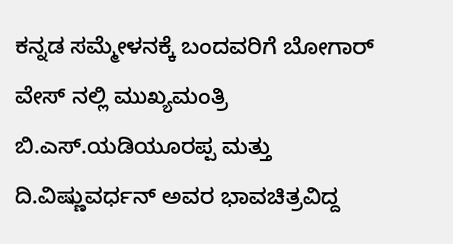ಕನ್ನಡ ಸಮ್ಮೇಳನಕ್ಕೆ ಬಂದವರಿಗೆ ಬೋಗಾರ್ ವೇಸ್ ನಲ್ಲಿ ಮುಖ್ಯಮಂತ್ರಿ ಬಿ.ಎಸ್.ಯಡಿಯೂರಪ್ಪ ಮತ್ತು ದಿ.ವಿಷ್ಣುವರ್ಧನ್ ಅವರ ಭಾವಚಿತ್ರವಿದ್ದ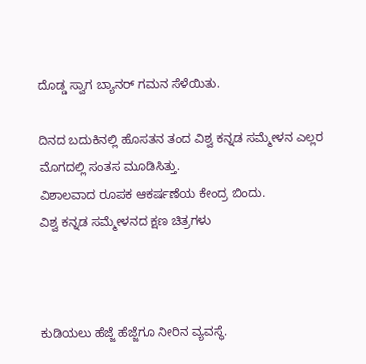ದೊಡ್ಡ ಸ್ವಾಗ ಬ್ಯಾನರ್ ಗಮನ ಸೆಳೆಯಿತು.

ದಿನದ ಬದುಕಿನಲ್ಲಿ ಹೊಸತನ ತಂದ ವಿಶ್ವ ಕನ್ನಡ ಸಮ್ಮೇಳನ ಎಲ್ಲರ ಮೊಗದಲ್ಲಿ ಸಂತಸ ಮೂಡಿಸಿತ್ತು.
ವಿಶಾಲವಾದ ರೂಪಕ ಆಕರ್ಷಣೆಯ ಕೇಂದ್ರ ಬಿಂದು.
ವಿಶ್ವ ಕನ್ನಡ ಸಮ್ಮೇಳನದ ಕ್ಷಣ ಚಿತ್ರಗಳು



ಕುಡಿಯಲು ಹೆಜ್ಜೆ ಹೆಜ್ಜೆಗೂ ನೀರಿನ ವ್ಯವಸ್ಥೆ.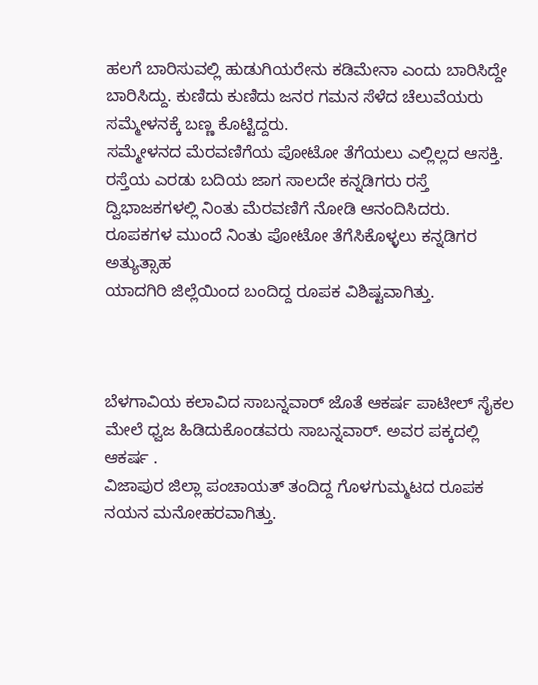ಹಲಗೆ ಬಾರಿಸುವಲ್ಲಿ ಹುಡುಗಿಯರೇನು ಕಡಿಮೇನಾ ಎಂದು ಬಾರಿಸಿದ್ದೇ ಬಾರಿಸಿದ್ದು. ಕುಣಿದು ಕುಣಿದು ಜನರ ಗಮನ ಸೆಳೆದ ಚೆಲುವೆಯರು ಸಮ್ಮೇಳನಕ್ಕೆ ಬಣ್ಣ ಕೊಟ್ಟಿದ್ದರು.
ಸಮ್ಮೇಳನದ ಮೆರವಣಿಗೆಯ ಪೋಟೋ ತೆಗೆಯಲು ಎಲ್ಲಿಲ್ಲದ ಆಸಕ್ತಿ.
ರಸ್ತೆಯ ಎರಡು ಬದಿಯ ಜಾಗ ಸಾಲದೇ ಕನ್ನಡಿಗರು ರಸ್ತೆ ದ್ವಿಭಾಜಕಗಳಲ್ಲಿ ನಿಂತು ಮೆರವಣಿಗೆ ನೋಡಿ ಆನಂದಿಸಿದರು.
ರೂಪಕಗಳ ಮುಂದೆ ನಿಂತು ಪೋಟೋ ತೆಗೆಸಿಕೊಳ್ಳಲು ಕನ್ನಡಿಗರ ಅತ್ಯುತ್ಸಾಹ
ಯಾದಗಿರಿ ಜಿಲ್ಲೆಯಿಂದ ಬಂದಿದ್ದ ರೂಪಕ ವಿಶಿಷ್ಟವಾಗಿತ್ತು.



ಬೆಳಗಾವಿಯ ಕಲಾವಿದ ಸಾಬನ್ನವಾರ್ ಜೊತೆ ಆಕರ್ಷ ಪಾಟೀಲ್ ಸೈಕಲ ಮೇಲೆ ಧ್ವಜ ಹಿಡಿದುಕೊಂಡವರು ಸಾಬನ್ನವಾರ್. ಅವರ ಪಕ್ಕದಲ್ಲಿ ಆಕರ್ಷ .
ವಿಜಾಪುರ ಜಿಲ್ಲಾ ಪಂಚಾಯತ್ ತಂದಿದ್ದ ಗೊಳಗುಮ್ಮಟದ ರೂಪಕ ನಯನ ಮನೋಹರವಾಗಿತ್ತು.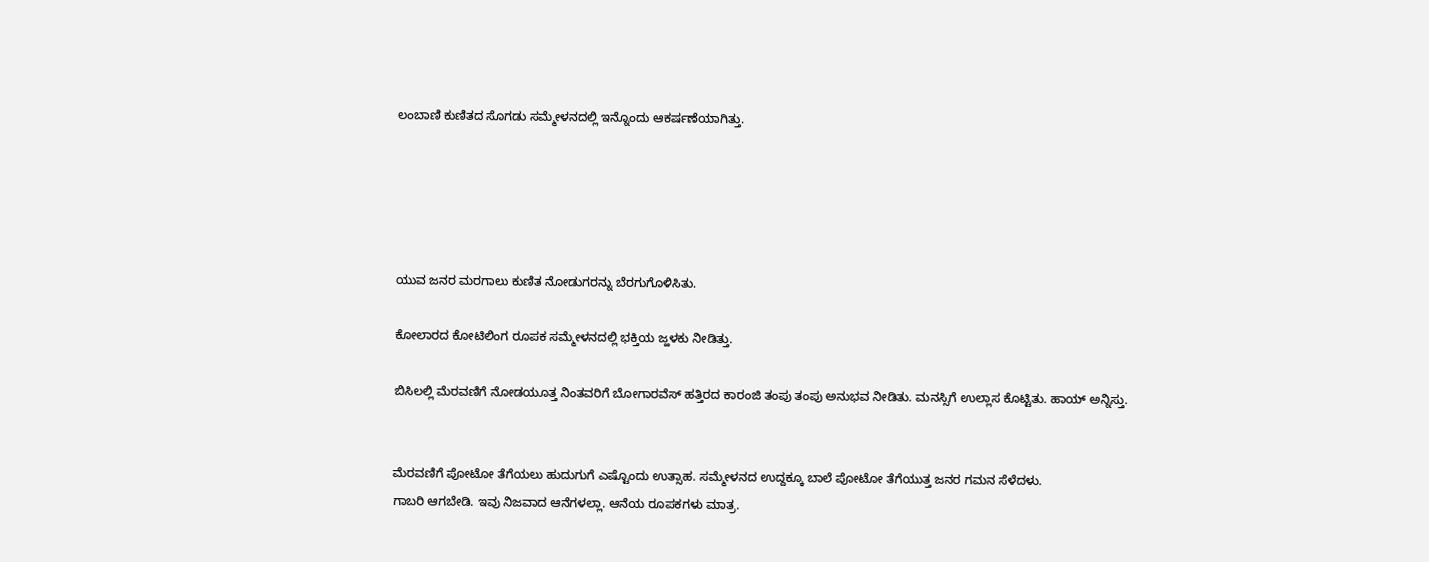ಲಂಬಾಣಿ ಕುಣಿತದ ಸೊಗಡು ಸಮ್ಮೇಳನದಲ್ಲಿ ಇನ್ನೊಂದು ಆಕರ್ಷಣೆಯಾಗಿತ್ತು.





ಯುವ ಜನರ ಮರಗಾಲು ಕುಣಿತ ನೋಡುಗರನ್ನು ಬೆರಗುಗೊಳಿಸಿತು.

ಕೋಲಾರದ ಕೋಟಿಲಿಂಗ ರೂಪಕ ಸಮ್ಮೇಳನದಲ್ಲಿ ಭಕ್ತಿಯ ಜ್ಹಳಕು ನೀಡಿತ್ತು.

ಬಿಸಿಲಲ್ಲಿ ಮೆರವಣಿಗೆ ನೋಡಯೂತ್ತ ನಿಂತವರಿಗೆ ಬೋಗಾರವೆಸ್ ಹತ್ತಿರದ ಕಾರಂಜಿ ತಂಪು ತಂಪು ಅನುಭವ ನೀಡಿತು. ಮನಸ್ಸಿಗೆ ಉಲ್ಲಾಸ ಕೊಟ್ಟಿತು. ಹಾಯ್ ಅನ್ನಿಸ್ತು.


ಮೆರವಣಿಗೆ ಪೋಟೋ ತೆಗೆಯಲು ಹುದುಗುಗೆ ಎಷ್ಟೊಂದು ಉತ್ಸಾಹ. ಸಮ್ಮೇಳನದ ಉದ್ದಕ್ಕೂ ಬಾಲೆ ಪೋಟೋ ತೆಗೆಯುತ್ತ ಜನರ ಗಮನ ಸೆಳೆದಳು.
ಗಾಬರಿ ಆಗಬೇಡಿ. ಇವು ನಿಜವಾದ ಆನೆಗಳಲ್ಲಾ. ಆನೆಯ ರೂಪಕಗಳು ಮಾತ್ರ.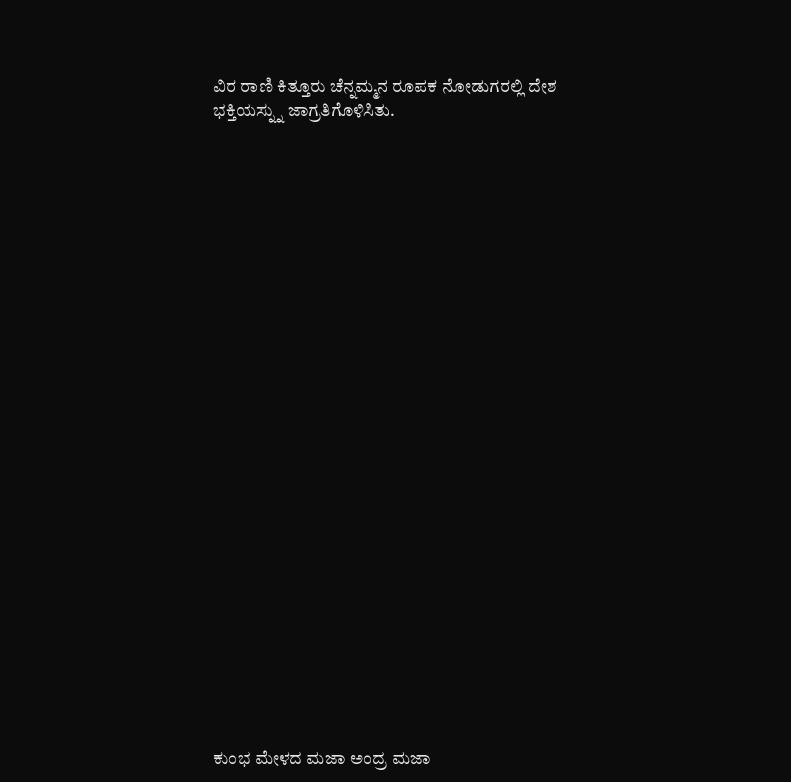ವಿರ ರಾಣಿ ಕಿತ್ತೂರು ಚೆನ್ನಮ್ಮನ ರೂಪಕ ನೋಡುಗರಲ್ಲಿ ದೇಶ ಭಕ್ತಿಯಸ್ನ್ನು ಜಾಗ್ರತಿಗೊಳಿಸಿತು.


























ಕುಂಭ ಮೇಳದ ಮಜಾ ಅಂದ್ರ ಮಜಾ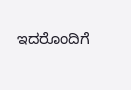ಇದರೊಂದಿಗೆ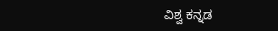ವಿಶ್ವ ಕನ್ನಡ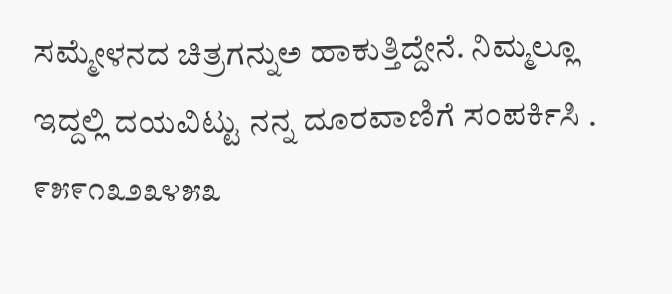ಸಮ್ಮೇಳನದ ಚಿತ್ರಗನ್ನುಅ ಹಾಕುತ್ತಿದ್ದೇನೆ. ನಿಮ್ಮಲ್ಲೂ ಇದ್ದಲ್ಲಿ ದಯವಿಟ್ಟು ನನ್ನ ದೂರವಾಣಿಗೆ ಸಂಪರ್ಕಿಸಿ . ೯೫೯೧೩೨೩೪೫೩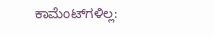ಕಾಮೆಂಟ್‌ಗಳಿಲ್ಲ: